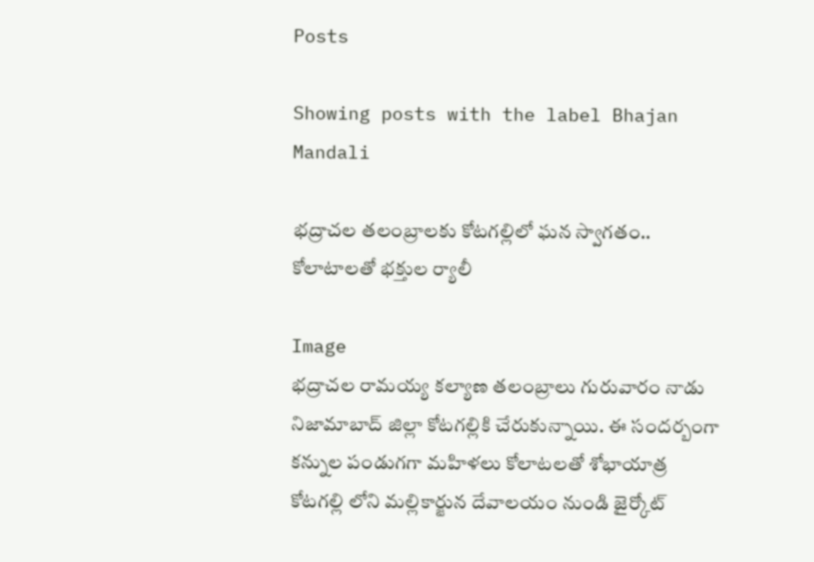Posts

Showing posts with the label Bhajan Mandali

భద్రాచల తలంబ్రాలకు కోటగల్లిలో ఘన స్వాగతం.. కోలాటాలతో భక్తుల ర్యాలీ

Image
భద్రాచల రామయ్య కల్యాణ తలంబ్రాలు గురువారం నాడు నిజామాబాద్ జిల్లా కోటగల్లికి చేరుకున్నాయి. ఈ సందర్బంగా కన్నుల పండుగగా మహిళలు కోలాటలతో శోభాయాత్ర కోటగల్లి లోని మల్లికార్జున దేవాలయం నుండి జైర్కోట్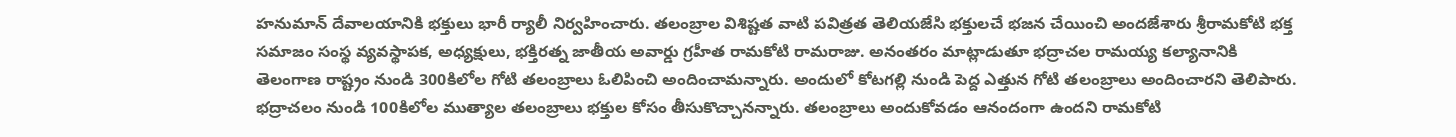హనుమాన్ దేవాలయానికి భక్తులు భారీ ర్యాలీ నిర్వహించారు. తలంబ్రాల విశిష్టత వాటి పవిత్రత తెలియజేసి భక్తులచే భజన చేయించి అందజేశారు శ్రీరామకోటి భక్త సమాజం సంస్థ వ్యవస్థాపక, అధ్యక్షులు, భక్తిరత్న జాతీయ అవార్డు గ్రహీత రామకోటి రామరాజు. అనంతరం మాట్లాడుతూ భద్రాచల రామయ్య కల్యానానికి తెలంగాణ రాష్ట్రం నుండి 300కిలోల గోటి తలంబ్రాలు ఓలిపించి అందించామన్నారు. అందులో కోటగల్లి నుండి పెద్ద ఎత్తున గోటి తలంబ్రాలు అందించారని తెలిపారు. భద్రాచలం నుండి 100కిలోల ముత్యాల తలంబ్రాలు భక్తుల కోసం తీసుకొచ్చానన్నారు. తలంబ్రాలు అందుకోవడం ఆనందంగా ఉందని రామకోటి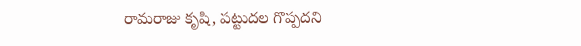రామరాజు కృషి, పట్టుదల గొప్పదని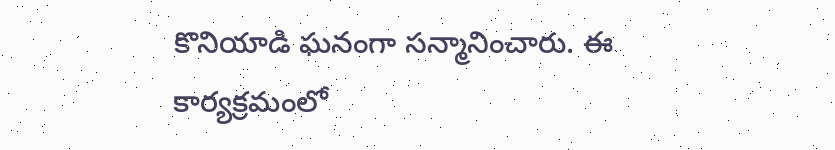కొనియాడి ఘనంగా సన్మానించారు. ఈ కార్యక్రమంలో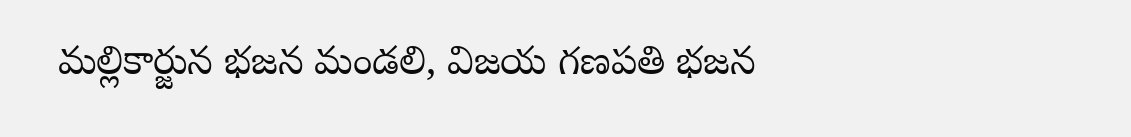మల్లికార్జున భజన మండలి, విజయ గణపతి భజన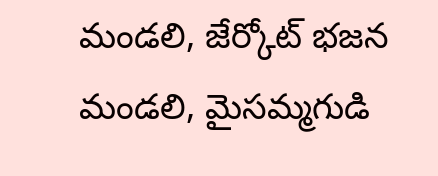మండలి, జేర్కోట్ భజన మండలి, మైసమ్మగుడి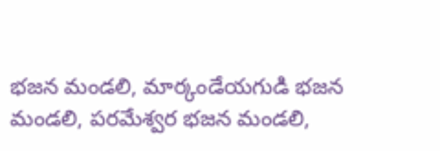భజన మండలి, మార్కండేయగుడి భజన మండలి, పరమేశ్వర భజన మండలి,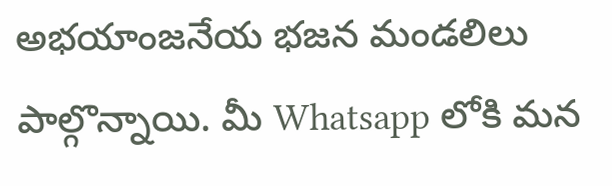అభయాంజనేయ భజన మండలిలు పాల్గొన్నాయి. మీ Whatsapp లోకి మన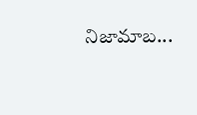నిజామాబ...